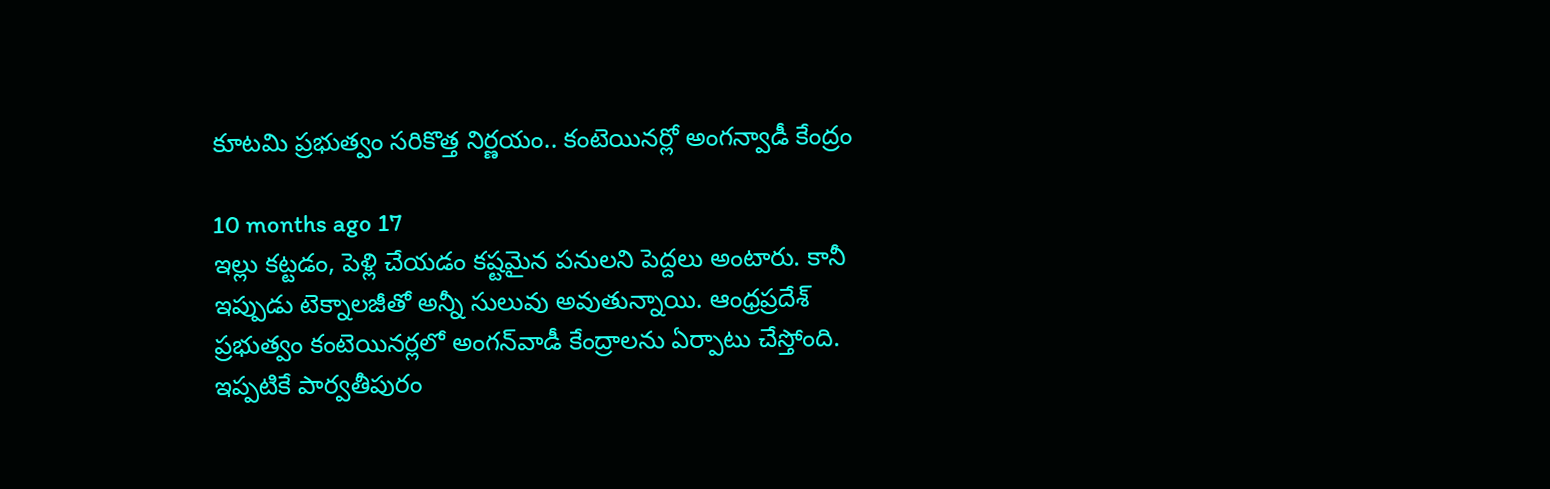కూటమి ప్రభుత్వం సరికొత్త నిర్ణయం.. కంటెయినర్లో అంగన్వాడీ కేంద్రం

10 months ago 17
ఇల్లు కట్టడం, పెళ్లి చేయడం కష్టమైన పనులని పెద్దలు అంటారు. కానీ ఇప్పుడు టెక్నాలజీతో అన్నీ సులువు అవుతున్నాయి. ఆంధ్రప్రదేశ్ ప్రభుత్వం కంటెయినర్లలో అంగన్‌వాడీ కేంద్రాలను ఏర్పాటు చేస్తోంది. ఇప్పటికే పార్వతీపురం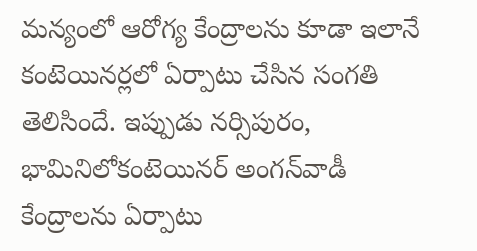మన్యంలో ఆరోగ్య కేంద్రాలను కూడా ఇలానే కంటెయినర్లలో ఏర్పాటు చేసిన సంగతి తెలిసిందే. ఇప్పుడు నర్సిపురం, భామినిలోకంటెయినర్ అంగన్‌వాడీ కేంద్రాలను ఏర్పాటు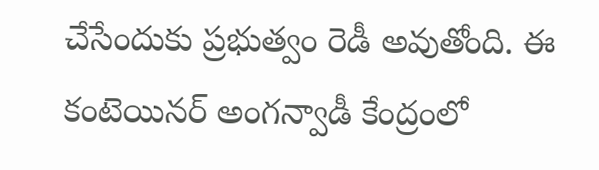చేసేందుకు ప్రభుత్వం రెడీ అవుతోంది. ఈ కంటెయినర్ అంగన్వాడీ కేంద్రంలో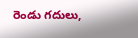రెండు గదులు,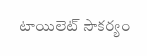టాయిలెట్ సౌకర్యం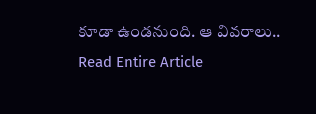కూడా ఉండనుంది. ఆ వివరాలు..
Read Entire Article